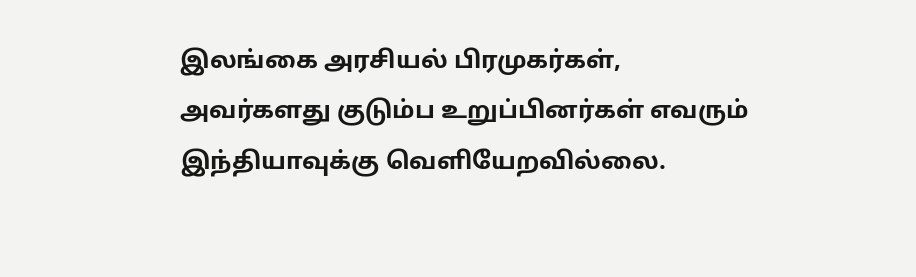இலங்கை அரசியல் பிரமுகர்கள், அவர்களது குடும்ப உறுப்பினர்கள் எவரும் இந்தியாவுக்கு வெளியேறவில்லை.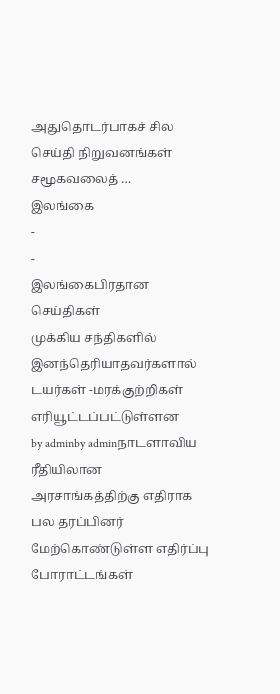அதுதொடர்பாகச் சில செய்தி நிறுவனங்கள் சமூகவலைத் …
இலங்கை
-
-
இலங்கைபிரதான செய்திகள்
முக்கிய சந்திகளில் இனந்தெரியாதவர்களால் டயர்கள் -மரக்குற்றிகள் எரியூட்டப்பட்டுள்ளன
by adminby adminநாடளாவிய ரீதியிலான அரசாங்கத்திற்கு எதிராக பல தரப்பினர் மேற்கொண்டுள்ள எதிர்ப்பு போராட்டங்கள்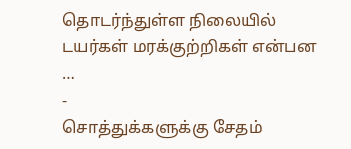தொடர்ந்துள்ள நிலையில் டயர்கள் மரக்குற்றிகள் என்பன …
-
சொத்துக்களுக்கு சேதம்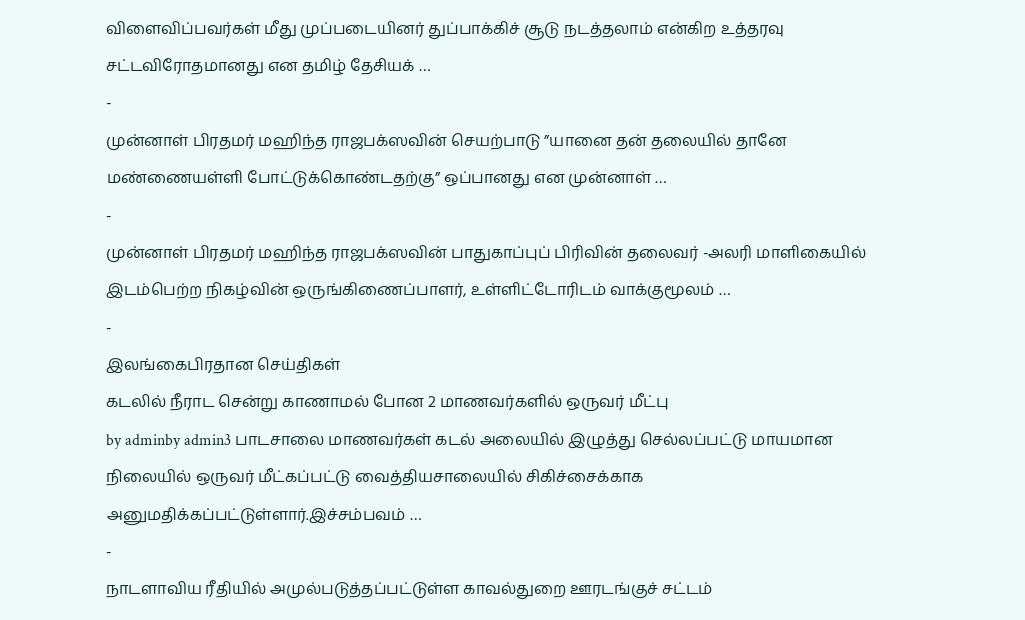விளைவிப்பவர்கள் மீது முப்படையினர் துப்பாக்கிச் சூடு நடத்தலாம் என்கிற உத்தரவு சட்டவிரோதமானது என தமிழ் தேசியக் …
-
முன்னாள் பிரதமர் மஹிந்த ராஜபக்ஸவின் செயற்பாடு ”யானை தன் தலையில் தானே மண்ணையள்ளி போட்டுக்கொண்டதற்கு” ஒப்பானது என முன்னாள் …
-
முன்னாள் பிரதமர் மஹிந்த ராஜபக்ஸவின் பாதுகாப்புப் பிரிவின் தலைவர் -அலரி மாளிகையில் இடம்பெற்ற நிகழ்வின் ஒருங்கிணைப்பாளர், உள்ளிட்டோரிடம் வாக்குமூலம் …
-
இலங்கைபிரதான செய்திகள்
கடலில் நீராட சென்று காணாமல் போன 2 மாணவர்களில் ஒருவர் மீட்பு
by adminby admin3 பாடசாலை மாணவர்கள் கடல் அலையில் இழுத்து செல்லப்பட்டு மாயமான நிலையில் ஒருவர் மீட்கப்பட்டு வைத்தியசாலையில் சிகிச்சைக்காக அனுமதிக்கப்பட்டுள்ளார்.இச்சம்பவம் …
-
நாடளாவிய ரீதியில் அமுல்படுத்தப்பட்டுள்ள காவல்துறை ஊரடங்குச் சட்டம்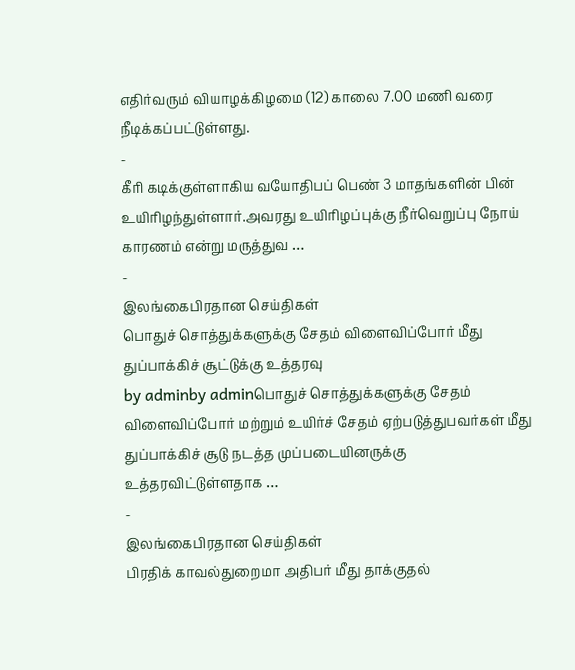எதிர்வரும் வியாழக்கிழமை (12) காலை 7.00 மணி வரை நீடிக்கப்பட்டுள்ளது.
-
கீரி கடிக்குள்ளாகிய வயோதிபப் பெண் 3 மாதங்களின் பின் உயிரிழந்துள்ளார்.அவரது உயிரிழப்புக்கு நீர்வெறுப்பு நோய் காரணம் என்று மருத்துவ …
-
இலங்கைபிரதான செய்திகள்
பொதுச் சொத்துக்களுக்கு சேதம் விளைவிப்போர் மீது துப்பாக்கிச் சூட்டுக்கு உத்தரவு
by adminby adminபொதுச் சொத்துக்களுக்கு சேதம் விளைவிப்போர் மற்றும் உயிர்ச் சேதம் ஏற்படுத்துபவர்கள் மீது துப்பாக்கிச் சூடு நடத்த முப்படையினருக்கு உத்தரவிட்டுள்ளதாக …
-
இலங்கைபிரதான செய்திகள்
பிரதிக் காவல்துறைமா அதிபர் மீது தாக்குதல்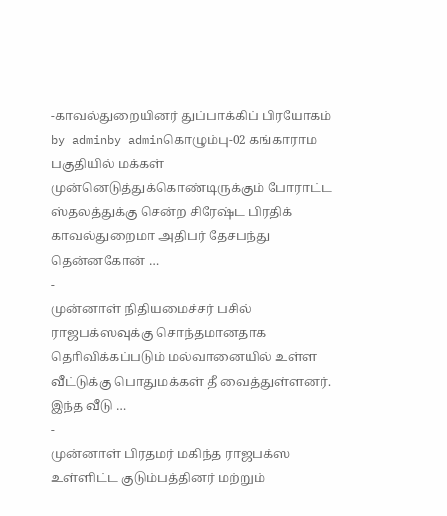-காவல்துறையினர் துப்பாக்கிப் பிரயோகம்
by adminby adminகொழும்பு-02 கங்காராம பகுதியில் மக்கள் முன்னெடுத்துக்கொண்டிருக்கும் போராட்ட ஸ்தலத்துக்கு சென்ற சிரேஷ்ட பிரதிக் காவல்துறைமா அதிபர் தேசபந்து தென்னகோன் …
-
முன்னாள் நிதியமைச்சர் பசில் ராஜபக்ஸவுக்கு சொந்தமானதாக தொிவிக்கப்படும் மல்வானையில் உள்ள வீட்டுக்கு பொதுமக்கள் தீ வைத்துள்ளனர். இந்த வீடு …
-
முன்னாள் பிரதமர் மகிந்த ராஜபக்ஸ உள்ளிட்ட குடும்பத்தினர் மற்றும்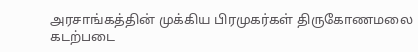அரசாங்கத்தின் முக்கிய பிரமுகர்கள் திருகோணமலை கடற்படை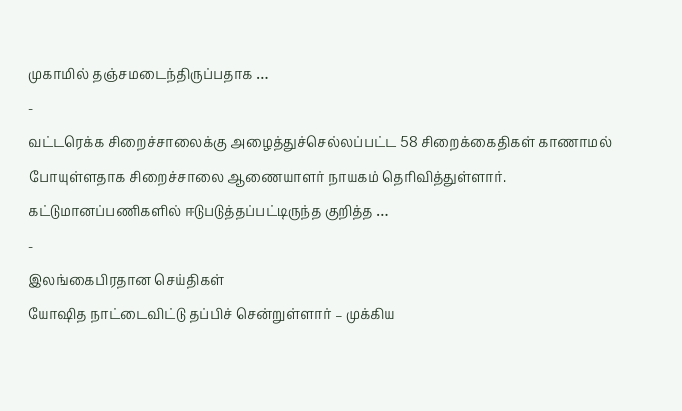முகாமில் தஞ்சமடைந்திருப்பதாக …
-
வட்டரெக்க சிறைச்சாலைக்கு அழைத்துச்செல்லப்பட்ட 58 சிறைக்கைதிகள் காணாமல் போயுள்ளதாக சிறைச்சாலை ஆணையாளர் நாயகம் தெரிவித்துள்ளார். கட்டுமானப்பணிகளில் ஈடுபடுத்தப்பட்டிருந்த குறித்த …
-
இலங்கைபிரதான செய்திகள்
யோஷித நாட்டைவிட்டு தப்பிச் சென்றுள்ளார் – முக்கிய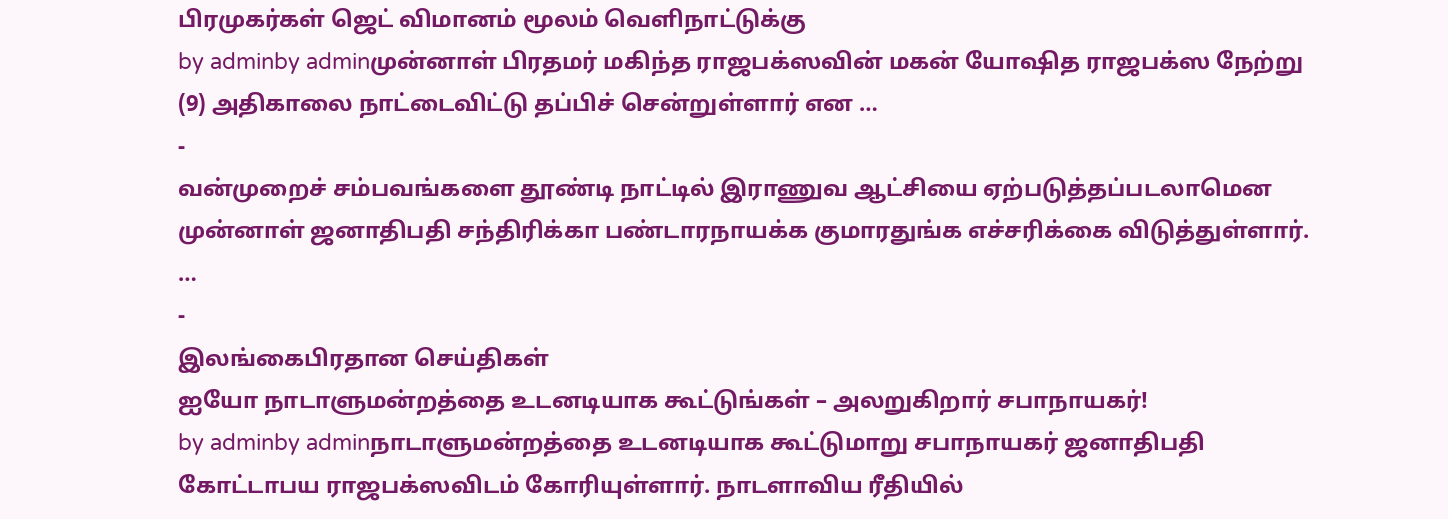பிரமுகர்கள் ஜெட் விமானம் மூலம் வெளிநாட்டுக்கு
by adminby adminமுன்னாள் பிரதமர் மகிந்த ராஜபக்ஸவின் மகன் யோஷித ராஜபக்ஸ நேற்று (9) அதிகாலை நாட்டைவிட்டு தப்பிச் சென்றுள்ளார் என …
-
வன்முறைச் சம்பவங்களை தூண்டி நாட்டில் இராணுவ ஆட்சியை ஏற்படுத்தப்படலாமென முன்னாள் ஜனாதிபதி சந்திரிக்கா பண்டாரநாயக்க குமாரதுங்க எச்சரிக்கை விடுத்துள்ளார். …
-
இலங்கைபிரதான செய்திகள்
ஐயோ நாடாளுமன்றத்தை உடனடியாக கூட்டுங்கள் – அலறுகிறார் சபாநாயகர்!
by adminby adminநாடாளுமன்றத்தை உடனடியாக கூட்டுமாறு சபாநாயகர் ஜனாதிபதி கோட்டாபய ராஜபக்ஸவிடம் கோரியுள்ளார். நாடளாவிய ரீதியில்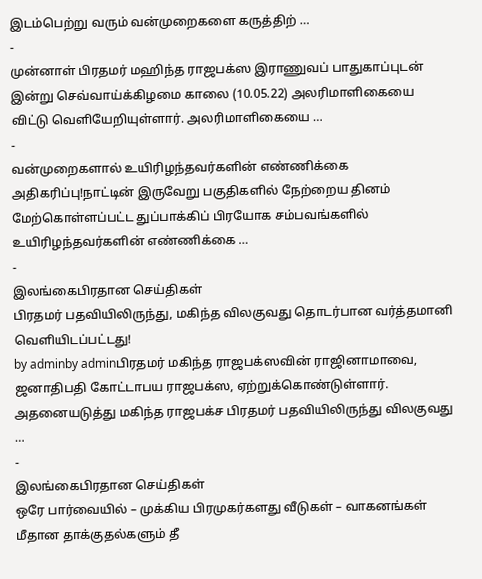இடம்பெற்று வரும் வன்முறைகளை கருத்திற் …
-
முன்னாள் பிரதமர் மஹிந்த ராஜபக்ஸ இராணுவப் பாதுகாப்புடன் இன்று செவ்வாய்க்கிழமை காலை (10.05.22) அலரிமாளிகையை விட்டு வெளியேறியுள்ளார். அலரிமாளிகையை …
-
வன்முறைகளால் உயிரிழந்தவர்களின் எண்ணிக்கை அதிகரிப்பு!நாட்டின் இருவேறு பகுதிகளில் நேற்றைய தினம் மேற்கொள்ளப்பட்ட துப்பாக்கிப் பிரயோக சம்பவங்களில் உயிரிழந்தவர்களின் எண்ணிக்கை …
-
இலங்கைபிரதான செய்திகள்
பிரதமர் பதவியிலிருந்து, மகிந்த விலகுவது தொடர்பான வர்த்தமானி வெளியிடப்பட்டது!
by adminby adminபிரதமர் மகிந்த ராஜபக்ஸவின் ராஜினாமாவை, ஜனாதிபதி கோட்டாபய ராஜபக்ஸ, ஏற்றுக்கொண்டுள்ளார். அதனையடுத்து மகிந்த ராஜபக்ச பிரதமர் பதவியிலிருந்து விலகுவது …
-
இலங்கைபிரதான செய்திகள்
ஒரே பார்வையில் – முக்கிய பிரமுகர்களது வீடுகள் – வாகனங்கள் மீதான தாக்குதல்களும் தீ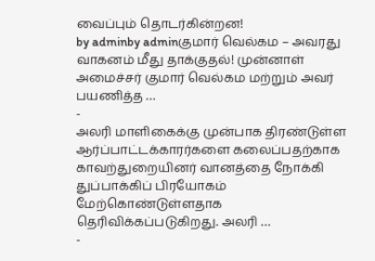வைப்பும் தொடர்கின்றன!
by adminby adminகுமார் வெல்கம – அவரது வாகனம் மீது தாக்குதல்! முன்னாள் அமைச்சர் குமார் வெல்கம மற்றும் அவர் பயணித்த …
-
அலரி மாளிகைக்கு முன்பாக திரண்டுள்ள ஆர்ப்பாட்டக்காரர்களை கலைப்பதற்காக காவற்துறையினர் வானத்தை நோக்கி துப்பாக்கிப் பிரயோகம் மேற்கொண்டுள்ளதாக தெரிவிக்கப்படுகிறது. அலரி …
-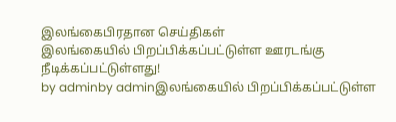இலங்கைபிரதான செய்திகள்
இலங்கையில் பிறப்பிக்கப்பட்டுள்ள ஊரடங்கு நீடிக்கப்பட்டுள்ளது!
by adminby adminஇலங்கையில் பிறப்பிக்கப்பட்டுள்ள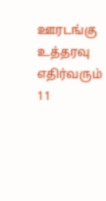ஊரடங்கு உத்தரவு எதிர்வரும் 11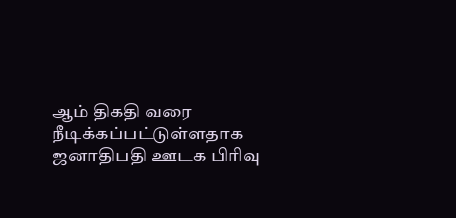ஆம் திகதி வரை நீடிக்கப்பட்டுள்ளதாக ஜனாதிபதி ஊடக பிரிவு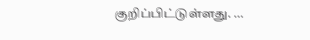குறிப்பிட்டுள்ளது. …